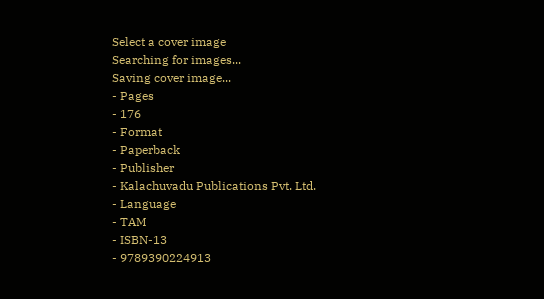Select a cover image
Searching for images...
Saving cover image...
- Pages
- 176
- Format
- Paperback
- Publisher
- Kalachuvadu Publications Pvt. Ltd.
- Language
- TAM
- ISBN-13
- 9789390224913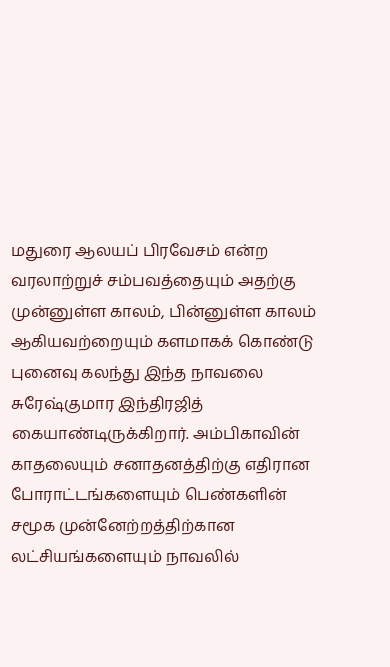மதுரை ஆலயப் பிரவேசம் என்ற வரலாற்றுச் சம்பவத்தையும் அதற்கு முன்னுள்ள காலம், பின்னுள்ள காலம் ஆகியவற்றையும் களமாகக் கொண்டு புனைவு கலந்து இந்த நாவலை சுரேஷ்குமார இந்திரஜித் கையாண்டிருக்கிறார். அம்பிகாவின் காதலையும் சனாதனத்திற்கு எதிரான போராட்டங்களையும் பெண்களின் சமூக முன்னேற்றத்திற்கான லட்சியங்களையும் நாவலில்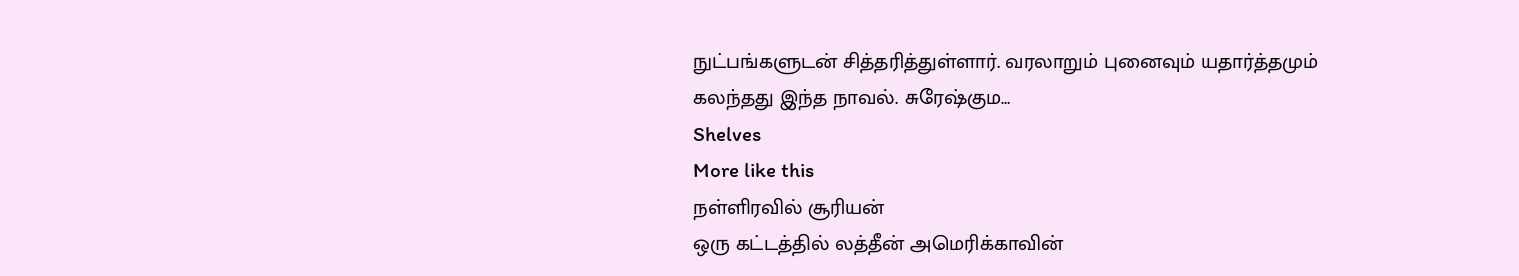நுட்பங்களுடன் சித்தரித்துள்ளார். வரலாறும் புனைவும் யதார்த்தமும் கலந்தது இந்த நாவல். சுரேஷ்கும…
Shelves
More like this
நள்ளிரவில் சூரியன்
ஒரு கட்டத்தில் லத்தீன் அமெரிக்காவின்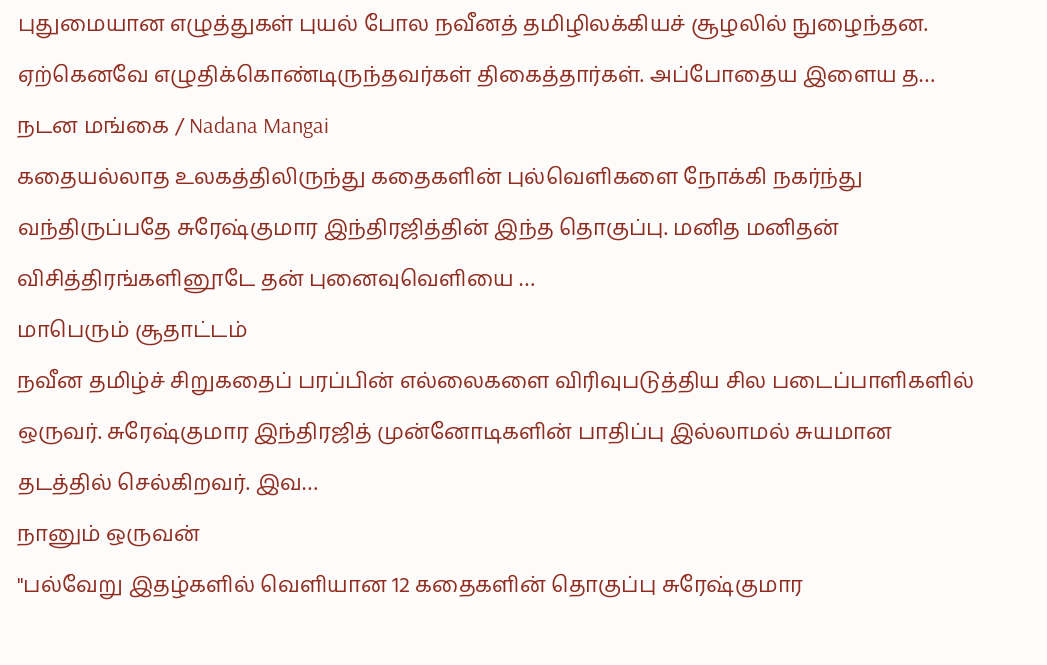புதுமையான எழுத்துகள் புயல் போல நவீனத் தமிழிலக்கியச் சூழலில் நுழைந்தன. ஏற்கெனவே எழுதிக்கொண்டிருந்தவர்கள் திகைத்தார்கள். அப்போதைய இளைய த…
நடன மங்கை / Nadana Mangai
கதையல்லாத உலகத்திலிருந்து கதைகளின் புல்வெளிகளை நோக்கி நகர்ந்து வந்திருப்பதே சுரேஷ்குமார இந்திரஜித்தின் இந்த தொகுப்பு. மனித மனிதன் விசித்திரங்களினூடே தன் புனைவுவெளியை …
மாபெரும் சூதாட்டம்
நவீன தமிழ்ச் சிறுகதைப் பரப்பின் எல்லைகளை விரிவுபடுத்திய சில படைப்பாளிகளில் ஒருவர். சுரேஷ்குமார இந்திரஜித் முன்னோடிகளின் பாதிப்பு இல்லாமல் சுயமான தடத்தில் செல்கிறவர். இவ…
நானும் ஒருவன்
"பல்வேறு இதழ்களில் வெளியான 12 கதைகளின் தொகுப்பு சுரேஷ்குமார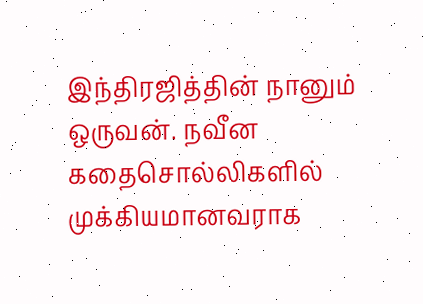இந்திரஜித்தின் நானும் ஒருவன். நவீன கதைசொல்லிகளில் முக்கியமானவராக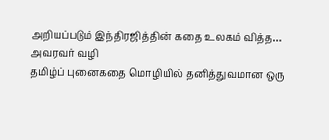அறியப்படும் இந்திரஜித்தின் கதை உலகம் வித்த…
அவரவர் வழி
தமிழ்ப் புனைகதை மொழியில் தனித்துவமான ஒரு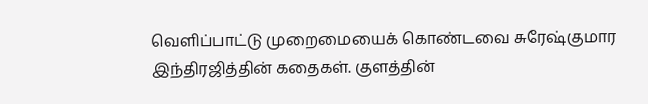வெளிப்பாட்டு முறைமையைக் கொண்டவை சுரேஷ்குமார இந்திரஜித்தின் கதைகள். குளத்தின்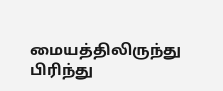மையத்திலிருந்து பிரிந்து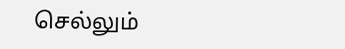செல்லும்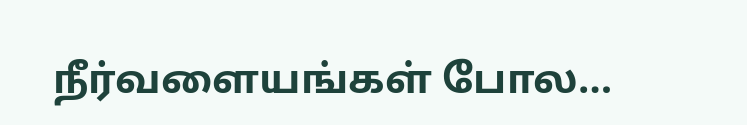நீர்வளையங்கள் போல…